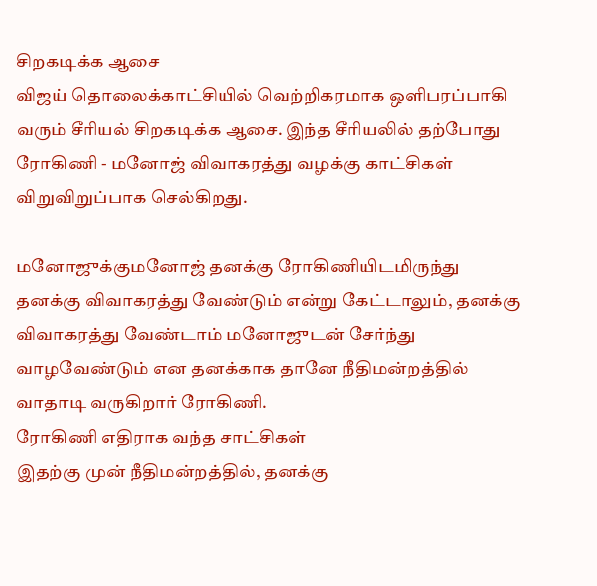சிறகடிக்க ஆசை
விஜய் தொலைக்காட்சியில் வெற்றிகரமாக ஒளிபரப்பாகி வரும் சீரியல் சிறகடிக்க ஆசை. இந்த சீரியலில் தற்போது ரோகிணி - மனோஜ் விவாகரத்து வழக்கு காட்சிகள் விறுவிறுப்பாக செல்கிறது.

மனோஜுக்குமனோஜ் தனக்கு ரோகிணியிடமிருந்து தனக்கு விவாகரத்து வேண்டும் என்று கேட்டாலும், தனக்கு விவாகரத்து வேண்டாம் மனோஜுடன் சேர்ந்து வாழவேண்டும் என தனக்காக தானே நீதிமன்றத்தில் வாதாடி வருகிறார் ரோகிணி.
ரோகிணி எதிராக வந்த சாட்சிகள்
இதற்கு முன் நீதிமன்றத்தில், தனக்கு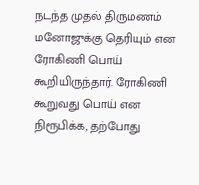நடந்த முதல் திருமணம் மனோஜுக்கு தெரியும் என ரோகிணி பொய் கூறியிருந்தார். ரோகிணி கூறுவது பொய் என நிரூபிக்க, தற்போது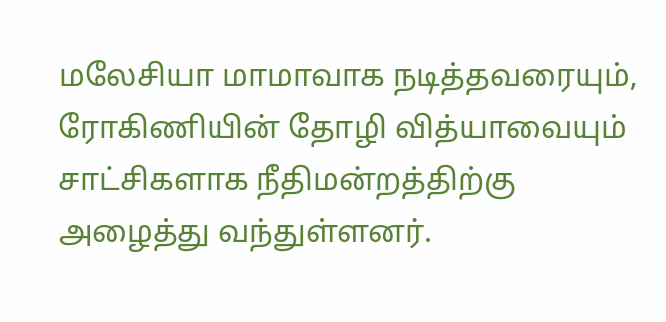மலேசியா மாமாவாக நடித்தவரையும், ரோகிணியின் தோழி வித்யாவையும் சாட்சிகளாக நீதிமன்றத்திற்கு அழைத்து வந்துள்ளனர்.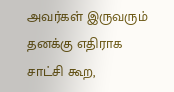அவர்கள் இருவரும் தனக்கு எதிராக சாட்சி கூற,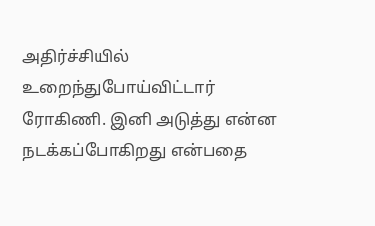அதிர்ச்சியில் உறைந்துபோய்விட்டார் ரோகிணி. இனி அடுத்து என்ன நடக்கப்போகிறது என்பதை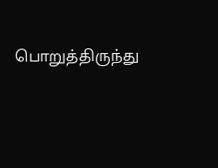பொறுத்திருந்து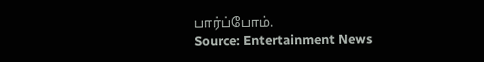பார்ப்போம்.
Source: Entertainment News